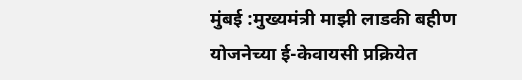मुंबई :मुख्यमंत्री माझी लाडकी बहीण योजनेच्या ई-केवायसी प्रक्रियेत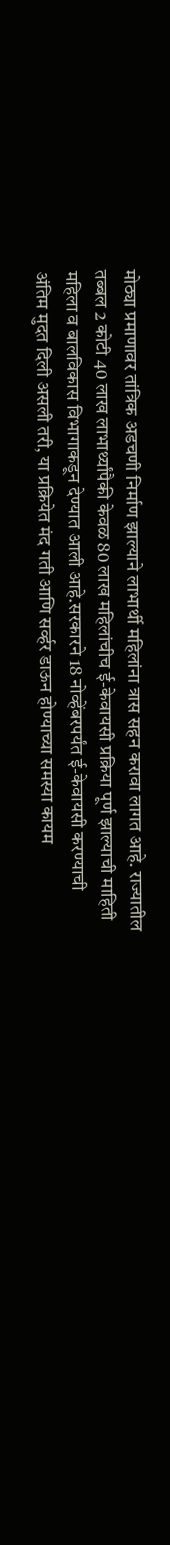मोठ्या प्रमाणावर तांत्रिक अडचणी निर्माण झाल्याने लाभार्थी महिलांना त्रास सहन करावा लागत आहे. राज्यातील तब्बल 2 कोटी 40 लाख लाभार्थ्यांपैकी केवळ 80 लाख महिलांचीच ई-केवायसी प्रक्रिया पूर्ण झाल्याची माहिती महिला व बालविकास विभागाकडून देण्यात आली आहे.सरकारने 18 नोव्हेंबरपर्यंत ई-केवायसी करण्याची अंतिम मुदत दिली असली तरी, या प्रक्रियेत मंद गती आणि सर्व्हर डाऊन होण्याच्या समस्या कायम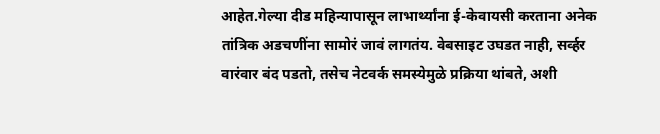आहेत.गेल्या दीड महिन्यापासून लाभार्थ्यांना ई-केवायसी करताना अनेक तांत्रिक अडचणींना सामोरं जावं लागतंय. वेबसाइट उघडत नाही, सर्व्हर वारंवार बंद पडतो, तसेच नेटवर्क समस्येमुळे प्रक्रिया थांबते, अशी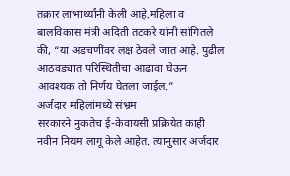तक्रार लाभार्थ्यांनी केली आहे.महिला व बालविकास मंत्री अदिती तटकरे यांनी सांगितले की, “या अडचणींवर लक्ष ठेवले जात आहे. पुढील आठवड्यात परिस्थितीचा आढावा घेऊन आवश्यक तो निर्णय घेतला जाईल.”
अर्जदार महिलांमध्ये संभ्रम
सरकारने नुकतेच ई-केवायसी प्रक्रियेत काही नवीन नियम लागू केले आहेत. त्यानुसार अर्जदार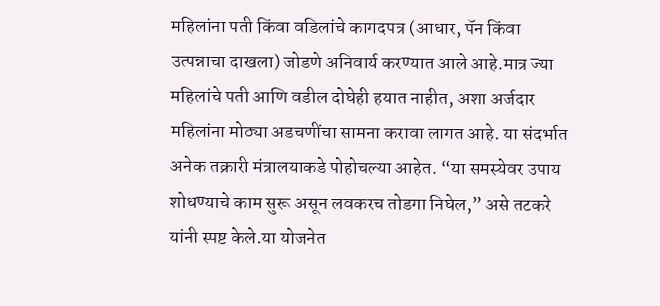महिलांना पती किंवा वडिलांचे कागदपत्र (आधार, पॅन किंवा उत्पन्नाचा दाखला) जोडणे अनिवार्य करण्यात आले आहे.मात्र ज्या महिलांचे पती आणि वडील दोघेही हयात नाहीत, अशा अर्जदार महिलांना मोठ्या अडचणींचा सामना करावा लागत आहे. या संदर्भात अनेक तक्रारी मंत्रालयाकडे पोहोचल्या आहेत. “या समस्येवर उपाय शोधण्याचे काम सुरू असून लवकरच तोडगा निघेल,” असे तटकरे यांनी स्पष्ट केले.या योजनेत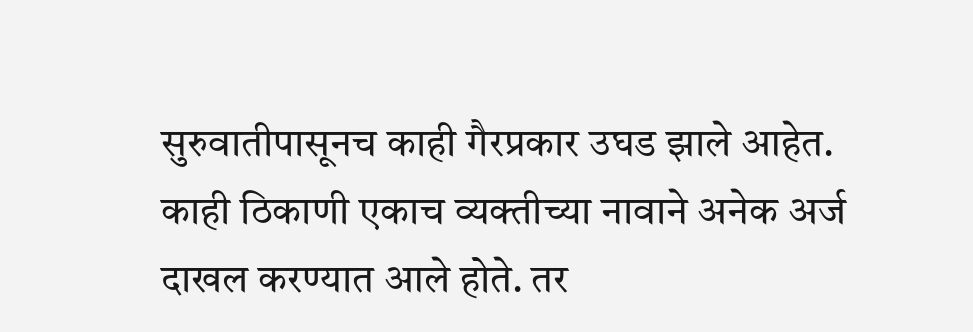सुरुवातीपासूनच काही गैरप्रकार उघड झाले आहेत. काही ठिकाणी एकाच व्यक्तीच्या नावाने अनेक अर्ज दाखल करण्यात आले होते. तर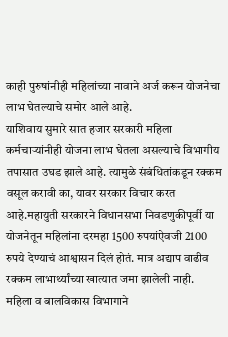काही पुरुषांनीही महिलांच्या नावाने अर्ज करून योजनेचा लाभ घेतल्याचे समोर आले आहे.
याशिवाय सुमारे सात हजार सरकारी महिला कर्मचाऱ्यांनीही योजना लाभ घेतला असल्याचे विभागीय तपासात उघड झाले आहे. त्यामुळे संबंधितांकडून रक्कम वसूल करावी का, यावर सरकार विचार करत आहे.महायुती सरकारने विधानसभा निवडणुकीपूर्वी या योजनेतून महिलांना दरमहा 1500 रुपयांऐवजी 2100 रुपये देण्याचं आश्वासन दिलं होतं. मात्र अद्याप वाढीव रक्कम लाभार्थ्यांच्या खात्यात जमा झालेली नाही.
महिला व बालविकास विभागाने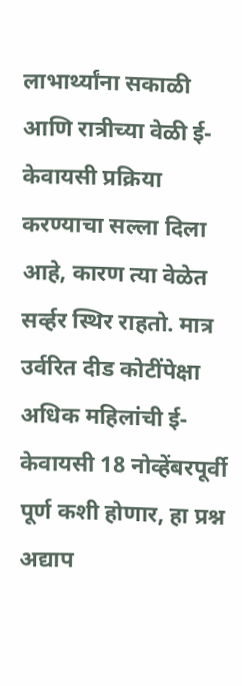लाभार्थ्यांना सकाळी आणि रात्रीच्या वेळी ई-केवायसी प्रक्रिया करण्याचा सल्ला दिला आहे, कारण त्या वेळेत सर्व्हर स्थिर राहतो. मात्र उर्वरित दीड कोटींपेक्षा अधिक महिलांची ई-केवायसी 18 नोव्हेंबरपूर्वी पूर्ण कशी होणार, हा प्रश्न अद्याप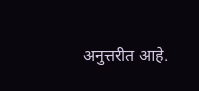अनुत्तरीत आहे.